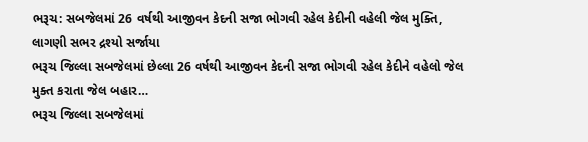ભરૂચ: સબજેલમાં 26 વર્ષથી આજીવન કેદની સજા ભોગવી રહેલ કેદીની વહેલી જેલ મુક્તિ, લાગણી સભર દ્રશ્યો સર્જાયા
ભરૂચ જિલ્લા સબજેલમાં છેલ્લા 26 વર્ષથી આજીવન કેદની સજા ભોગવી રહેલ કેદીને વહેલો જેલ મુક્ત કરાતા જેલ બહાર…
ભરૂચ જિલ્લા સબજેલમાં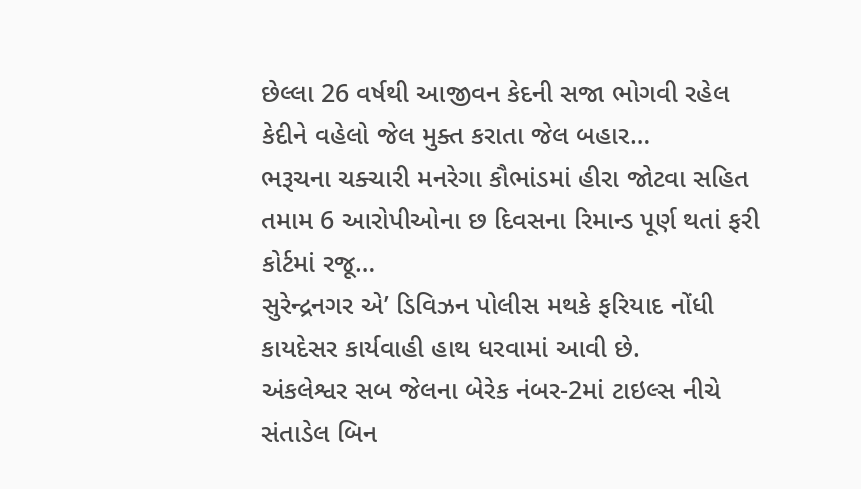છેલ્લા 26 વર્ષથી આજીવન કેદની સજા ભોગવી રહેલ કેદીને વહેલો જેલ મુક્ત કરાતા જેલ બહાર…
ભરૂચના ચક્ચારી મનરેગા કૌભાંડમાં હીરા જોટવા સહિત તમામ 6 આરોપીઓના છ દિવસના રિમાન્ડ પૂર્ણ થતાં ફરી કોર્ટમાં રજૂ…
સુરેન્દ્રનગર એ’ ડિવિઝન પોલીસ મથકે ફરિયાદ નોંધી કાયદેસર કાર્યવાહી હાથ ધરવામાં આવી છે.
અંકલેશ્વર સબ જેલના બેરેક નંબર-2માં ટાઇલ્સ નીચે સંતાડેલ બિન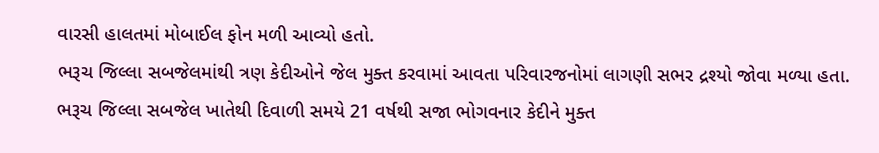વારસી હાલતમાં મોબાઈલ ફોન મળી આવ્યો હતો.
ભરૂચ જિલ્લા સબજેલમાંથી ત્રણ કેદીઓને જેલ મુક્ત કરવામાં આવતા પરિવારજનોમાં લાગણી સભર દ્રશ્યો જોવા મળ્યા હતા.
ભરૂચ જિલ્લા સબજેલ ખાતેથી દિવાળી સમયે 21 વર્ષથી સજા ભોગવનાર કેદીને મુક્ત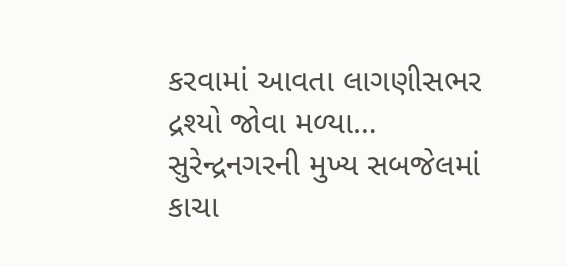કરવામાં આવતા લાગણીસભર દ્રશ્યો જોવા મળ્યા…
સુરેન્દ્રનગરની મુખ્ય સબજેલમાં કાચા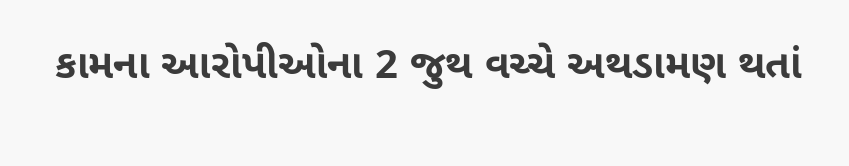કામના આરોપીઓના 2 જુથ વચ્ચે અથડામણ થતાં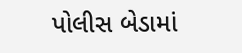પોલીસ બેડામાં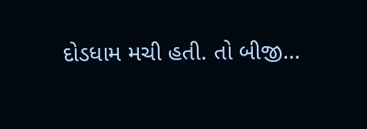દોડધામ મચી હતી. તો બીજી…